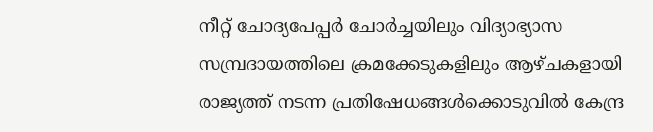നീറ്റ് ചോദ്യപേപ്പര്‍ ചോര്‍ച്ചയിലും വിദ്യാഭ്യാസ സമ്പ്രദായത്തിലെ ക്രമക്കേടുകളിലും ആഴ്ചകളായി രാജ്യത്ത് നടന്ന പ്രതിഷേധങ്ങള്‍ക്കൊടുവില്‍ കേന്ദ്ര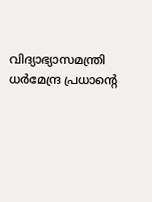വിദ്യാഭ്യാസമന്ത്രി ധര്‍മേന്ദ്ര പ്രധാന്‍റെ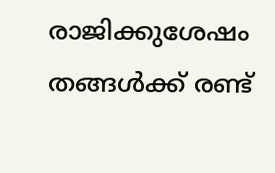രാജിക്കുശേഷം തങ്ങള്‍ക്ക് രണ്ട്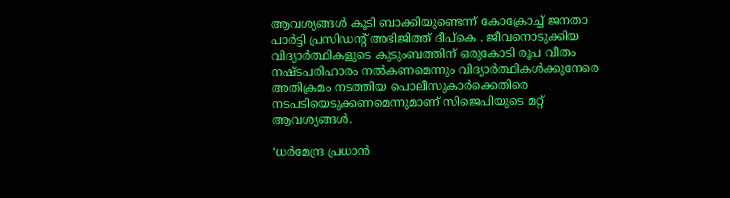ആവശ്യങ്ങള്‍ കൂടി ബാക്കിയുണ്ടെന്ന് കോക്രോച്ച് ജനതാ പാര്‍ട്ടി പ്രസിഡന്റ് അഭിജിത്ത് ദീപ്കെ . ജീവനൊടുക്കിയ വിദ്യാര്‍ത്ഥികളുടെ കുടുംബത്തിന് ഒരുകോടി രൂപ വീതം നഷ്ടപരിഹാരം നല്‍കണമെന്നും വിദ്യാര്‍ത്ഥികള്‍ക്കുനേരെ അതിക്രമം നടത്തിയ പൊലീസുകാര്‍ക്കെതിരെ നടപടിയെടുക്കണമെന്നുമാണ് സിജെപിയുടെ മറ്റ് ആവശ്യങ്ങള്‍.

‘ധർമേന്ദ്ര പ്രധാൻ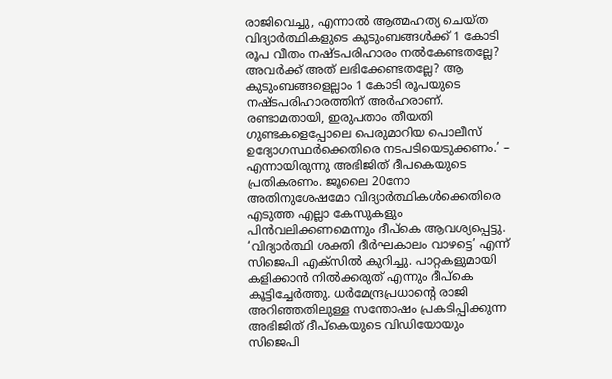രാജിവെച്ചു, എന്നാൽ ആത്മഹത്യ ചെയ്ത വിദ്യാർത്ഥികളുടെ കുടുംബങ്ങൾക്ക് 1 കോടി രൂപ വീതം നഷ്ടപരിഹാരം നൽകേണ്ടതല്ലേ? അവർക്ക് അത് ലഭിക്കേണ്ടതല്ലേ? ആ കുടുംബങ്ങളെല്ലാം 1 കോടി രൂപയുടെ നഷ്ടപരിഹാരത്തിന് അർഹരാണ്. രണ്ടാമതായി, ഇരുപതാം തീയതി ഗുണ്ടകളെപ്പോലെ പെരുമാറിയ പൊലീസ് ഉദ്യോഗസ്ഥർക്കെതിരെ നടപടിയെടുക്കണം.’ – എന്നായിരുന്നു അഭിജിത് ദീപകെയുടെ പ്രതികരണം. ജൂലൈ 20നോ അതിനുശേഷമോ വിദ്യാര്‍ത്ഥികള്‍ക്കെതിരെ എടുത്ത എല്ലാ കേസുകളും പിന്‍വലിക്കണമെന്നും ദീപ്കെ ആവശ്യപ്പെട്ടു. ‘വിദ്യാർത്ഥി ശക്തി ദീർഘകാലം വാഴട്ടെ’ എന്ന് സിജെപി എക്സിൽ കുറിച്ചു. പാറ്റകളുമായി കളിക്കാന്‍ നില്‍ക്കരുത് എന്നും ദീപ്കെ കൂട്ടിച്ചേര്‍ത്തു. ധര്‍മേന്ദ്രപ്രധാന്‍റെ രാജി അറിഞ്ഞതിലുള്ള സന്തോഷം പ്രകടിപ്പിക്കുന്ന അഭിജിത് ദീപ്കെയുടെ വിഡിയോയും സിജെപി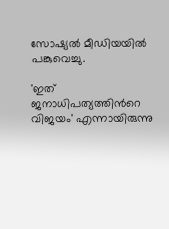സോഷ്യല്‍ മീഡിയയില്‍ പങ്കുവെച്ചു.

'ഇത് ജനാധിപത്യത്തിന്‍റെ വിജയം' എന്നായിരുന്നു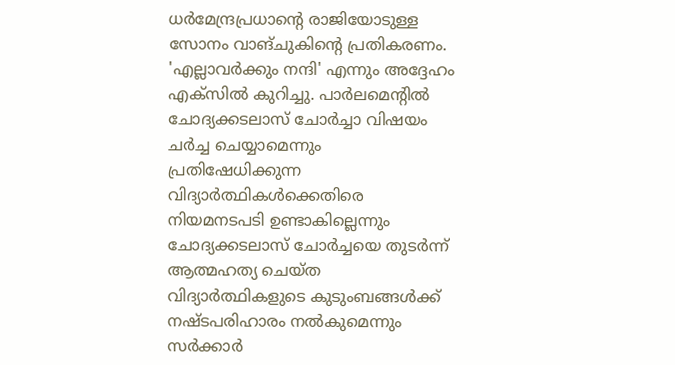ധര്‍മേന്ദ്രപ്രധാന്‍റെ രാജിയോടുള്ള സോനം വാങ്ചുകിന്‍റെ പ്രതികരണം. 'എല്ലാവര്‍ക്കും നന്ദി' എന്നും അദ്ദേഹം എക്സില്‍ കുറിച്ചു. പാർലമെന്റിൽ ചോദ്യക്കടലാസ് ചോർച്ചാ വിഷയം ചർച്ച ചെയ്യാമെന്നും പ്രതിഷേധിക്കുന്ന വിദ്യാർത്ഥികൾക്കെതിരെ നിയമനടപടി ഉണ്ടാകില്ലെന്നും ചോദ്യക്കടലാസ് ചോർച്ചയെ തുടർന്ന് ആത്മഹത്യ ചെയ്ത വിദ്യാർത്ഥികളുടെ കുടുംബങ്ങൾക്ക് നഷ്ടപരിഹാരം നൽകുമെന്നും സർക്കാർ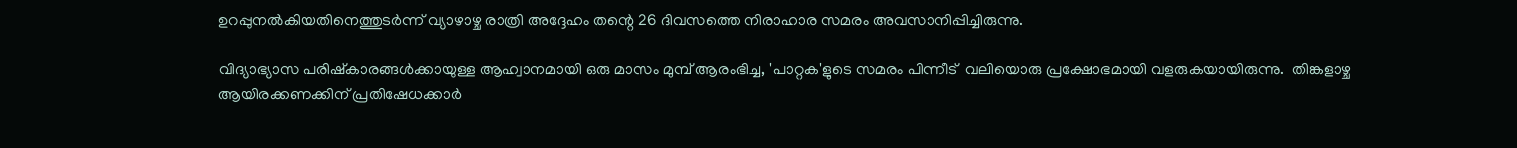ഉറപ്പുനൽകിയതിനെത്തുടർന്ന് വ്യാഴാഴ്ച രാത്രി അദ്ദേഹം തന്റെ 26 ദിവസത്തെ നിരാഹാര സമരം അവസാനിപ്പിച്ചിരുന്നു.

വിദ്യാഭ്യാസ പരിഷ്കാരങ്ങൾക്കായുള്ള ആഹ്വാനമായി ഒരു മാസം മുമ്പ് ആരംഭിച്ച, 'പാറ്റക'ളുടെ സമരം പിന്നീട്  വലിയൊരു പ്രക്ഷോഭമായി വളരുകയായിരുന്നു.  തിങ്കളാഴ്ച ആയിരക്കണക്കിന് പ്രതിഷേധക്കാര്‍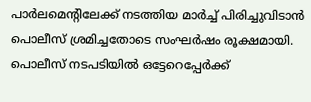പാര്‍ലമെന്‍റിലേക്ക് നടത്തിയ മാര്‍ച്ച് പിരിച്ചുവിടാന്‍ പൊലീസ് ശ്രമിച്ചതോടെ സംഘര്‍ഷം രൂക്ഷമായി. പൊലീസ് നടപടിയില്‍ ഒട്ടേറെപ്പേര്‍ക്ക്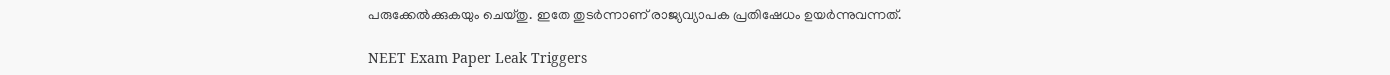പരുക്കേല്‍ക്കുകയും ചെയ്തു. ഇതേ തുടര്‍ന്നാണ് രാജ്യവ്യാപക പ്രതിഷേധം ഉയര്‍ന്നുവന്നത്.

NEET Exam Paper Leak Triggers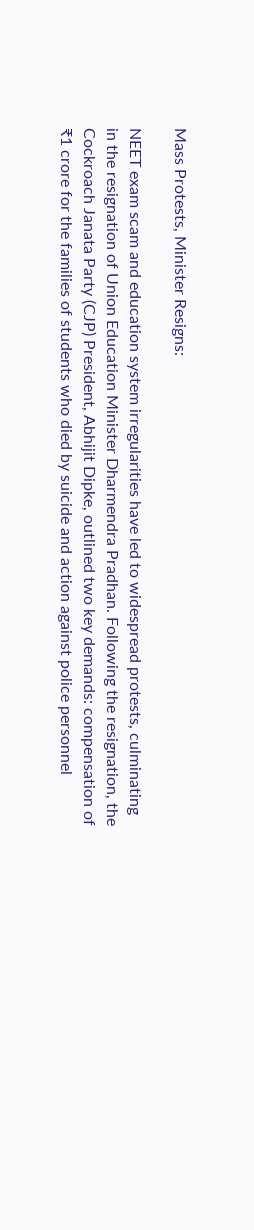Mass Protests, Minister Resigns:

NEET exam scam and education system irregularities have led to widespread protests, culminating in the resignation of Union Education Minister Dharmendra Pradhan. Following the resignation, the Cockroach Janata Party (CJP) President, Abhijit Dipke, outlined two key demands: compensation of ₹1 crore for the families of students who died by suicide and action against police personnel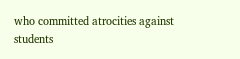who committed atrocities against students